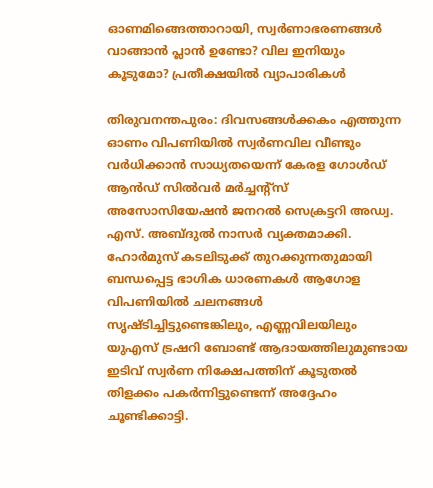ഓണമിങ്ങെത്താറായി, സ്വർണാഭരണങ്ങൾ വാങ്ങാൻ പ്ലാൻ ഉണ്ടോ? വില ഇനിയും കൂടുമോ? പ്രതീക്ഷയിൽ വ്യാപാരികൾ

തിരുവനന്തപുരം: ദിവസങ്ങൾക്കകം എത്തുന്ന ഓണം വിപണിയിൽ സ്വർണവില വീണ്ടും വർധിക്കാൻ സാധ്യതയെന്ന് കേരള ഗോൾഡ് ആൻഡ് സിൽവർ മർച്ചന്റ്സ് അസോസിയേഷൻ ജനറൽ സെക്രട്ടറി അഡ്വ. എസ്. അബ്ദുൽ നാസർ വ്യക്തമാക്കി. ഹോർമുസ് കടലിടുക്ക് തുറക്കുന്നതുമായി ബന്ധപ്പെട്ട ഭാഗിക ധാരണകൾ ആഗോള വിപണിയിൽ ചലനങ്ങൾ സൃഷ്ടിച്ചിട്ടുണ്ടെങ്കിലും, എണ്ണവിലയിലും യുഎസ് ട്രഷറി ബോണ്ട് ആദായത്തിലുമുണ്ടായ ഇടിവ് സ്വർണ നിക്ഷേപത്തിന് കൂടുതൽ തിളക്കം പകർന്നിട്ടുണ്ടെന്ന് അദ്ദേഹം ചൂണ്ടിക്കാട്ടി.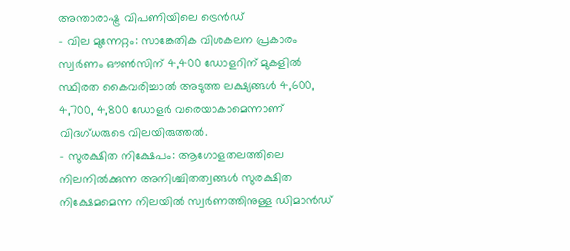അന്താരാഷ്ട്ര വിപണിയിലെ ട്രെൻഡ്
- വില മുന്നേറ്റം: സാങ്കേതിക വിശകലന പ്രകാരം സ്വർണം ഔൺസിന് 4,400 ഡോളറിന് മുകളിൽ സ്ഥിരത കൈവരിച്ചാൽ അടുത്ത ലക്ഷ്യങ്ങൾ 4,600, 4,700, 4,800 ഡോളർ വരെയാകാമെന്നാണ് വിദഗ്ധരുടെ വിലയിരുത്തൽ.
- സുരക്ഷിത നിക്ഷേപം: ആഗോളതലത്തിലെ നിലനിൽക്കുന്ന അനിശ്ചിതത്വങ്ങൾ സുരക്ഷിത നിക്ഷേമമെന്ന നിലയിൽ സ്വർണത്തിനുള്ള ഡിമാൻഡ്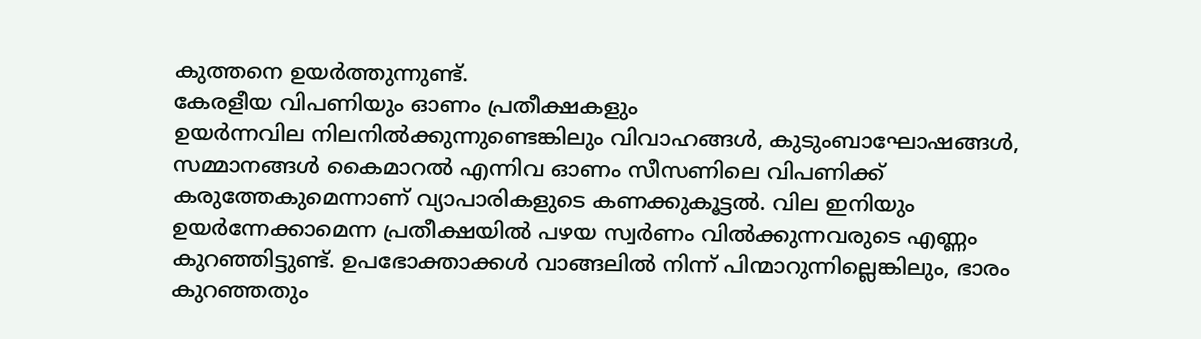കുത്തനെ ഉയർത്തുന്നുണ്ട്.
കേരളീയ വിപണിയും ഓണം പ്രതീക്ഷകളും
ഉയർന്നവില നിലനിൽക്കുന്നുണ്ടെങ്കിലും വിവാഹങ്ങൾ, കുടുംബാഘോഷങ്ങൾ, സമ്മാനങ്ങൾ കൈമാറൽ എന്നിവ ഓണം സീസണിലെ വിപണിക്ക് കരുത്തേകുമെന്നാണ് വ്യാപാരികളുടെ കണക്കുകൂട്ടൽ. വില ഇനിയും ഉയർന്നേക്കാമെന്ന പ്രതീക്ഷയിൽ പഴയ സ്വർണം വിൽക്കുന്നവരുടെ എണ്ണം കുറഞ്ഞിട്ടുണ്ട്. ഉപഭോക്താക്കൾ വാങ്ങലിൽ നിന്ന് പിന്മാറുന്നില്ലെങ്കിലും, ഭാരം കുറഞ്ഞതും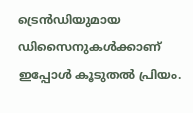ട്രെൻഡിയുമായ ഡിസൈനുകൾക്കാണ് ഇപ്പോൾ കൂടുതൽ പ്രിയം.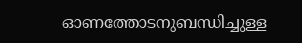ഓണത്തോടനുബന്ധിച്ചുള്ള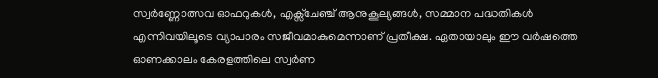സ്വർണ്ണോത്സവ ഓഫറുകൾ, എക്സ്ചേഞ്ച് ആനുകൂല്യങ്ങൾ, സമ്മാന പദ്ധതികൾ എന്നിവയിലൂടെ വ്യാപാരം സജീവമാകുമെന്നാണ് പ്രതീക്ഷ. ഏതായാലും ഈ വർഷത്തെ ഓണക്കാലം കേരളത്തിലെ സ്വർണ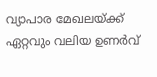വ്യാപാര മേഖലയ്ക്ക് ഏറ്റവും വലിയ ഉണർവ്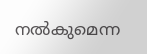നൽകുമെന്ന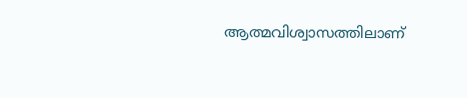ആത്മവിശ്വാസത്തിലാണ്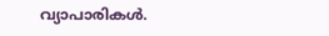വ്യാപാരികൾ.